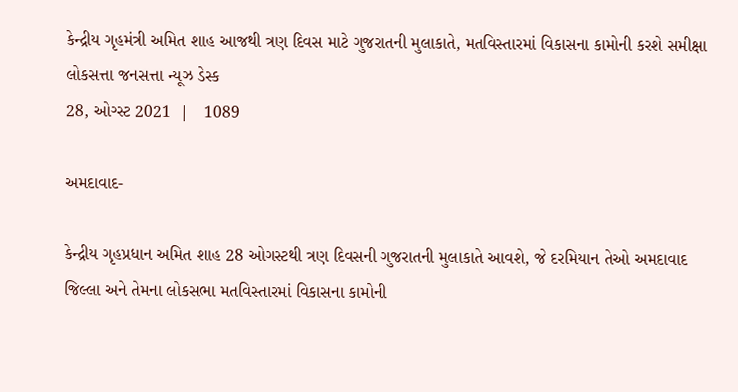કેન્દ્રીય ગૃહમંત્રી અમિત શાહ આજથી ત્રણ દિવસ માટે ગુજરાતની મુલાકાતે, મતવિસ્તારમાં વિકાસના કામોની કરશે સમીક્ષા
લોકસત્તા જનસત્તા ન્યૂઝ ડેસ્ક
28, ઓગ્સ્ટ 2021  |   1089

અમદાવાદ-

કેન્દ્રીય ગૃહપ્રધાન અમિત શાહ 28 ઓગસ્ટથી ત્રણ દિવસની ગુજરાતની મુલાકાતે આવશે, જે દરમિયાન તેઓ અમદાવાદ જિલ્લા અને તેમના લોકસભા મતવિસ્તારમાં વિકાસના કામોની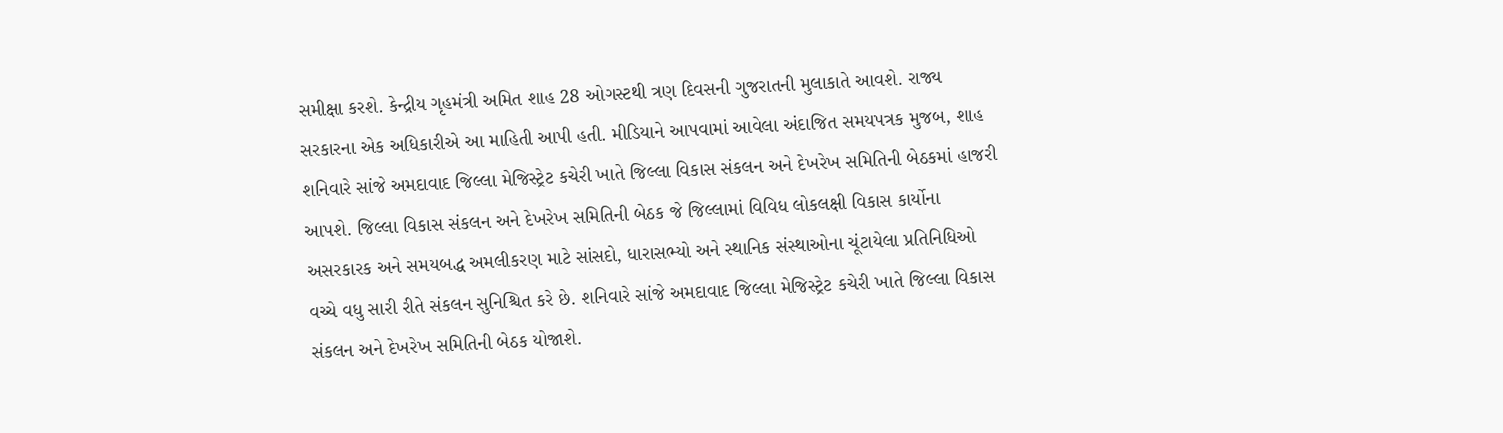સમીક્ષા કરશે. કેન્દ્રીય ગૃહમંત્રી અમિત શાહ 28 ઓગસ્ટથી ત્રણ દિવસની ગુજરાતની મુલાકાતે આવશે. રાજ્ય સરકારના એક અધિકારીએ આ માહિતી આપી હતી. મીડિયાને આપવામાં આવેલા અંદાજિત સમયપત્રક મુજબ, શાહ શનિવારે સાંજે અમદાવાદ જિલ્લા મેજિસ્ટ્રેટ કચેરી ખાતે જિલ્લા વિકાસ સંકલન અને દેખરેખ સમિતિની બેઠકમાં હાજરી આપશે. જિલ્લા વિકાસ સંકલન અને દેખરેખ સમિતિની બેઠક જે જિલ્લામાં વિવિધ લોકલક્ષી વિકાસ કાર્યોના અસરકારક અને સમયબદ્ધ અમલીકરણ માટે સાંસદો, ધારાસભ્યો અને સ્થાનિક સંસ્થાઓના ચૂંટાયેલા પ્રતિનિધિઓ વચ્ચે વધુ સારી રીતે સંકલન સુનિશ્ચિત કરે છે. શનિવારે સાંજે અમદાવાદ જિલ્લા મેજિસ્ટ્રેટ કચેરી ખાતે જિલ્લા વિકાસ સંકલન અને દેખરેખ સમિતિની બેઠક યોજાશે.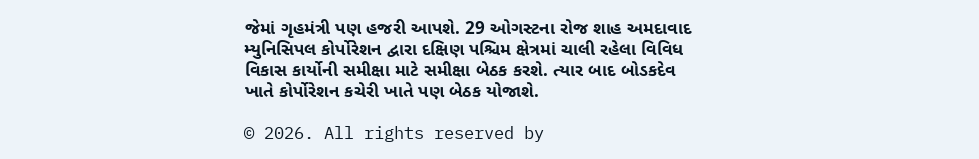જેમાં ગૃહમંત્રી પણ હજરી આપશે. 29 ઓગસ્ટના રોજ શાહ અમદાવાદ મ્યુનિસિપલ કોર્પોરેશન દ્વારા દક્ષિણ પશ્ચિમ ક્ષેત્રમાં ચાલી રહેલા વિવિધ વિકાસ કાર્યોની સમીક્ષા માટે સમીક્ષા બેઠક કરશે. ત્યાર બાદ બોડકદેવ ખાતે કોર્પોરેશન કચેરી ખાતે પણ બેઠક યોજાશે.

© 2026. All rights reserved by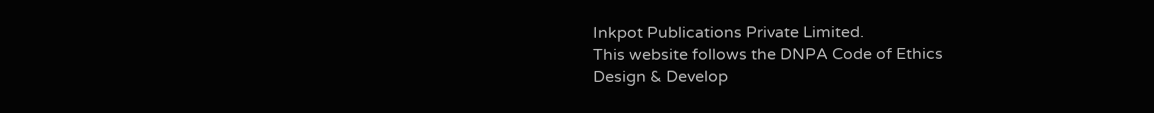Inkpot Publications Private Limited.
This website follows the DNPA Code of Ethics
Design & Develop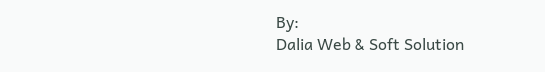By:
Dalia Web & Soft Solution